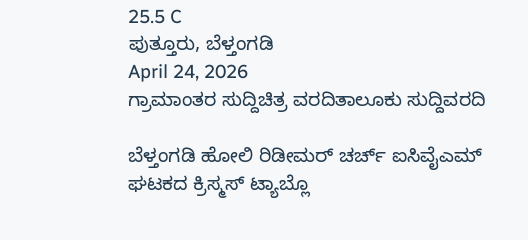25.5 C
ಪುತ್ತೂರು, ಬೆಳ್ತಂಗಡಿ
April 24, 2026
ಗ್ರಾಮಾಂತರ ಸುದ್ದಿಚಿತ್ರ ವರದಿತಾಲೂಕು ಸುದ್ದಿವರದಿ

ಬೆಳ್ತಂಗಡಿ ಹೋಲಿ ರಿಡೀಮರ್ ಚರ್ಚ್ ಐಸಿವೈಎಮ್ ಘಟಕದ ಕ್ರಿಸ್ಮಸ್ ಟ್ಯಾಬ್ಲೊ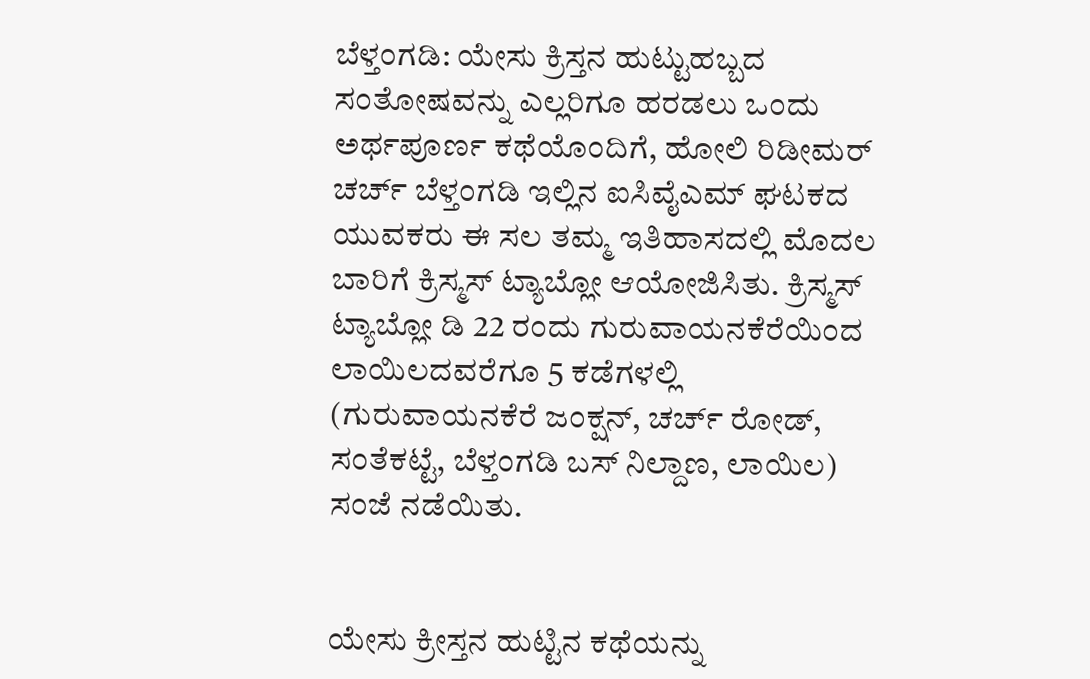ಬೆಳ್ತಂಗಡಿ: ಯೇಸು ಕ್ರಿಸ್ತನ ಹುಟ್ಟುಹಬ್ಬದ ಸಂತೋಷವನ್ನು ಎಲ್ಲರಿಗೂ ಹರಡಲು ಒಂದು ಅರ್ಥಪೂರ್ಣ ಕಥೆಯೊಂದಿಗೆ, ಹೋಲಿ ರಿಡೀಮರ್ ಚರ್ಚ್ ಬೆಳ್ತಂಗಡಿ ಇಲ್ಲಿನ ಐಸಿವೈಎಮ್ ಘಟಕದ ಯುವಕರು ಈ ಸಲ ತಮ್ಮ ಇತಿಹಾಸದಲ್ಲಿ ಮೊದಲ ಬಾರಿಗೆ ಕ್ರಿಸ್ಮಸ್ ಟ್ಯಾಬ್ಲೋ ಆಯೋಜಿಸಿತು. ಕ್ರಿಸ್ಮಸ್ ಟ್ಯಾಬ್ಲೋ ಡಿ 22 ರಂದು ಗುರುವಾಯನಕೆರೆಯಿಂದ ಲಾಯಿಲದವರೆಗೂ 5 ಕಡೆಗಳಲ್ಲಿ (ಗುರುವಾಯನಕೆರೆ ಜಂಕ್ಷನ್, ಚರ್ಚ್ ರೋಡ್, ಸಂತೆಕಟ್ಟೆ, ಬೆಳ್ತಂಗಡಿ ಬಸ್ ನಿಲ್ದಾಣ, ಲಾಯಿಲ) ಸಂಜೆ ನಡೆಯಿತು.


ಯೇಸು ಕ್ರೀಸ್ತನ ಹುಟ್ಟಿನ ಕಥೆಯನ್ನು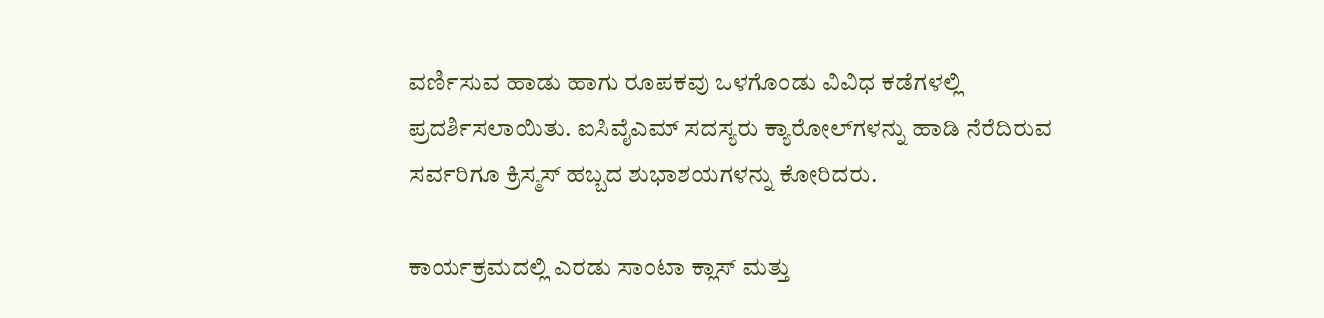ವರ್ಣಿಸುವ ಹಾಡು ಹಾಗು ರೂಪಕವು ಒಳಗೊಂಡು ವಿವಿಧ ಕಡೆಗಳಲ್ಲಿ ಪ್ರದರ್ಶಿಸಲಾಯಿತು. ಐಸಿವೈಎಮ್ ಸದಸ್ಯರು ಕ್ಯಾರೋಲ್‌ಗಳನ್ನು ಹಾಡಿ ನೆರೆದಿರುವ ಸರ್ವರಿಗೂ ಕ್ರಿಸ್ಮಸ್ ಹಬ್ಬದ ಶುಭಾಶಯಗಳನ್ನು ಕೋರಿದರು.

ಕಾರ್ಯಕ್ರಮದಲ್ಲಿ ಎರಡು ಸಾಂಟಾ ಕ್ಲಾಸ್ ಮತ್ತು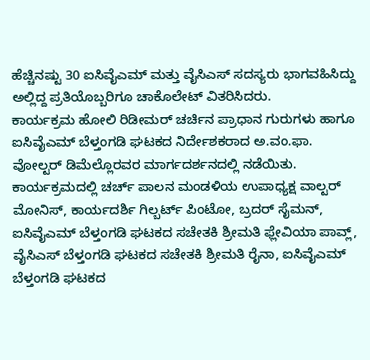ಹೆಚ್ಚಿನಷ್ಟು 30 ಐಸಿವೈಎಮ್ ಮತ್ತು ವೈಸಿಎಸ್ ಸದಸ್ಯರು ಭಾಗವಹಿಸಿದ್ದು ಅಲ್ಲಿದ್ದ ಪ್ರತಿಯೊಬ್ಬರಿಗೂ ಚಾಕೊಲೇಟ್ ವಿತರಿಸಿದರು.
ಕಾರ್ಯಕ್ರಮ ಹೋಲಿ ರಿಡೀಮರ್ ಚರ್ಚಿನ ಪ್ರಾಧಾನ ಗುರುಗಳು ಹಾಗೂ ಐಸಿವೈಎಮ್ ಬೆಳ್ತಂಗಡಿ ಘಟಕದ ನಿರ್ದೇಶಕರಾದ ಅ.ವಂ.ಫಾ. ವೋಲ್ಟರ್ ಡಿಮೆಲ್ಲೊರವರ ಮಾರ್ಗದರ್ಶನದಲ್ಲಿ ನಡೆಯಿತು.
ಕಾರ್ಯಕ್ರಮದಲ್ಲಿ ಚರ್ಚ್ ಪಾಲನ ಮಂಡಳಿಯ ಉಪಾಧ್ಯಕ್ಷ ವಾಲ್ಟರ್ ಮೋನಿಸ್, ಕಾರ್ಯದರ್ಶಿ ಗಿಲ್ಬರ್ಟ್ ಪಿಂಟೋ, ಬ್ರದರ್ ಸೈಮನ್, ಐಸಿವೈಎಮ್ ಬೆಳ್ತಂಗಡಿ ಘಟಕದ ಸಚೇತಕಿ ಶ್ರೀಮತಿ ಫ್ಲೇವಿಯಾ ಪಾವ್ಲ್, ವೈಸಿಎಸ್ ಬೆಳ್ತಂಗಡಿ ಘಟಕದ ಸಚೇತಕಿ ಶ್ರೀಮತಿ ರೈನಾ, ಐಸಿವೈಎಮ್ ಬೆಳ್ತಂಗಡಿ ಘಟಕದ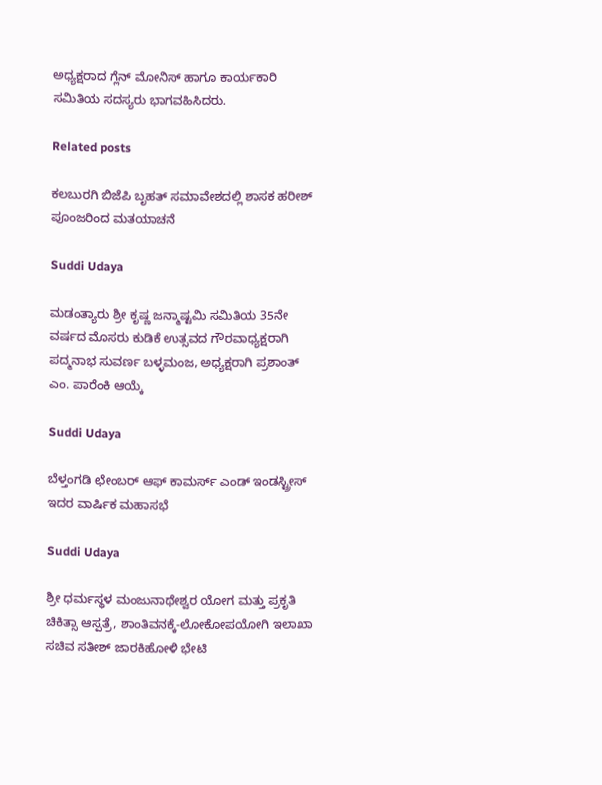ಅಧ್ಯಕ್ಷರಾದ ಗ್ಲೆನ್ ಮೋನಿಸ್ ಹಾಗೂ ಕಾರ್ಯಕಾರಿ ಸಮಿತಿಯ ಸದಸ್ಯರು ಭಾಗವಹಿಸಿದರು.

Related posts

ಕಲಬುರಗಿ ಬಿಜೆಪಿ ಬೃಹತ್‌ ಸಮಾವೇಶದಲ್ಲಿ ಶಾಸಕ ಹರೀಶ್ ಪೂಂಜರಿಂದ ಮತಯಾಚನೆ

Suddi Udaya

ಮಡಂತ್ಯಾರು ಶ್ರೀ ಕೃಷ್ಣ ಜನ್ಮಾಷ್ಟಮಿ ಸಮಿತಿಯ 35ನೇ ವರ್ಷದ ಮೊಸರು ಕುಡಿಕೆ ಉತ್ಸವದ ಗೌರವಾಧ್ಯಕ್ಷರಾಗಿ ಪದ್ಮನಾಭ ಸುವರ್ಣ ಬಳ್ಳಮಂಜ, ಅಧ್ಯಕ್ಷರಾಗಿ ಪ್ರಶಾಂತ್ ಎಂ. ಪಾರೆಂಕಿ ಆಯ್ಕೆ

Suddi Udaya

ಬೆಳ್ತಂಗಡಿ ಛೇಂಬರ್ ಆಫ್ ಕಾಮರ್ಸ್ ಎಂಡ್ ಇಂಡಸ್ಟ್ರೀಸ್ ಇದರ ವಾರ್ಷಿಕ ಮಹಾಸಭೆ

Suddi Udaya

ಶ್ರೀ ಧರ್ಮಸ್ಥಳ ಮಂಜುನಾಥೇಶ್ವರ ಯೋಗ ಮತ್ತು ಪ್ರಕೃತಿ ಚಿಕಿತ್ಸಾ ಆಸ್ಪತ್ರೆ, ಶಾಂತಿವನಕ್ಕೆ-ಲೋಕೋಪಯೋಗಿ ಇಲಾಖಾ ಸಚಿವ ಸತೀಶ್ ಜಾರಕಿಹೋಳಿ ಭೇಟಿ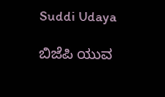Suddi Udaya

ಬಿಜೆಪಿ ಯುವ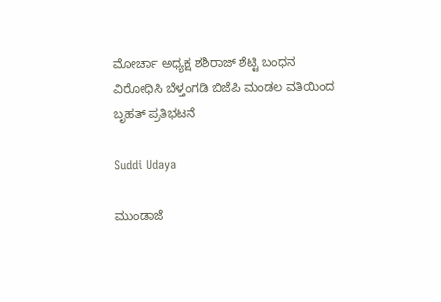ಮೋರ್ಚಾ ಅಧ್ಯಕ್ಷ ಶಶಿರಾಜ್ ಶೆಟ್ಟಿ ಬಂಧನ ವಿರೋಧಿಸಿ ಬೆಳ್ತಂಗಡಿ ಬಿಜೆಪಿ ಮಂಡಲ ವತಿಯಿಂದ ಬೃಹತ್ ಪ್ರತಿಭಟನೆ

Suddi Udaya

ಮುಂಡಾಜೆ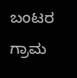ಬಂಟರ ಗ್ರಾಮ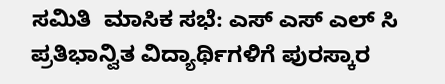ಸಮಿತಿ  ಮಾಸಿಕ ಸಭೆ: ಎಸ್ ಎಸ್ ಎಲ್ ಸಿ ಪ್ರತಿಭಾನ್ವಿತ ವಿದ್ಯಾರ್ಥಿಗಳಿಗೆ ಪುರಸ್ಕಾರ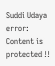Suddi Udaya
error: Content is protected !!